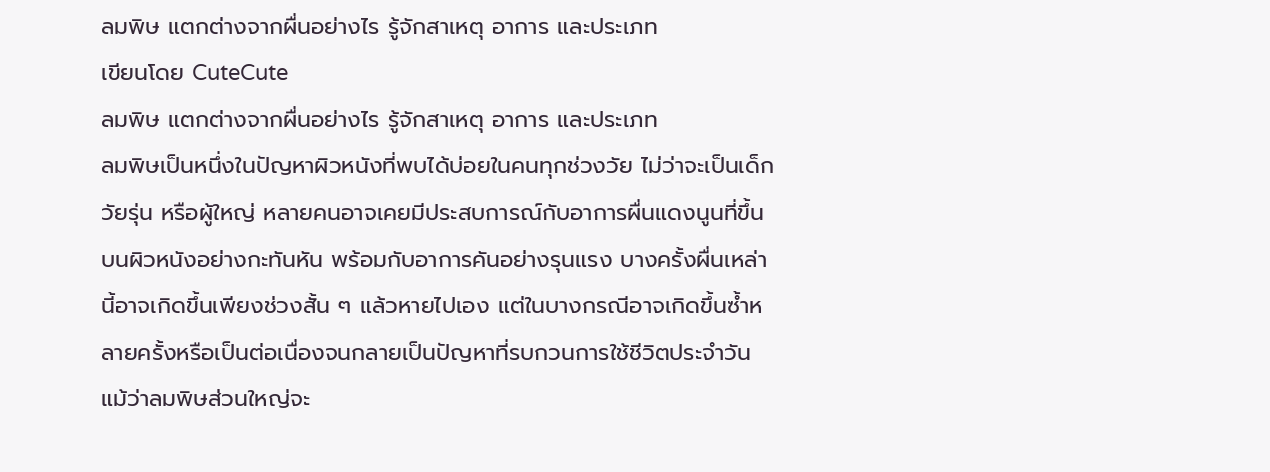ลมพิษ แตกต่างจากผื่นอย่างไร รู้จักสาเหตุ อาการ และประเภท
เขียนโดย CuteCute
ลมพิษ แตกต่างจากผื่นอย่างไร รู้จักสาเหตุ อาการ และประเภท
ลมพิษเป็นหนึ่งในปัญหาผิวหนังที่พบได้บ่อยในคนทุกช่วงวัย ไม่ว่าจะเป็นเด็ก วัยรุ่น หรือผู้ใหญ่ หลายคนอาจเคยมีประสบการณ์กับอาการผื่นแดงนูนที่ขึ้นบนผิวหนังอย่างกะทันหัน พร้อมกับอาการคันอย่างรุนแรง บางครั้งผื่นเหล่านี้อาจเกิดขึ้นเพียงช่วงสั้น ๆ แล้วหายไปเอง แต่ในบางกรณีอาจเกิดขึ้นซ้ำหลายครั้งหรือเป็นต่อเนื่องจนกลายเป็นปัญหาที่รบกวนการใช้ชีวิตประจำวัน
แม้ว่าลมพิษส่วนใหญ่จะ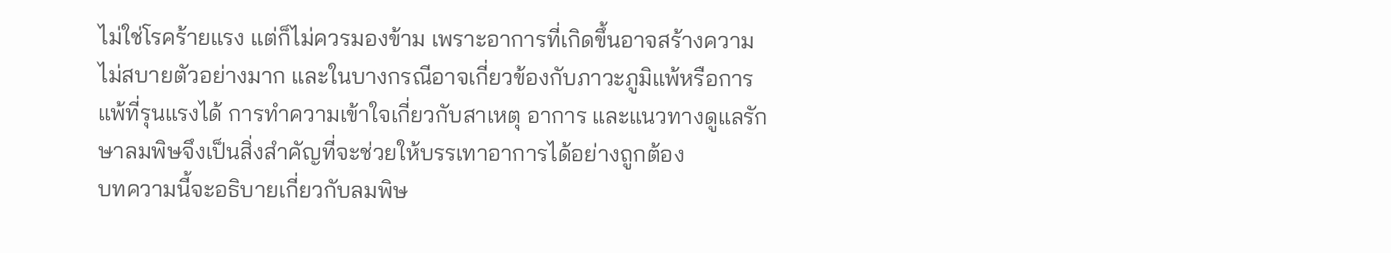ไม่ใช่โรคร้ายแรง แต่ก็ไม่ควรมองข้าม เพราะอาการที่เกิดขึ้นอาจสร้างความไม่สบายตัวอย่างมาก และในบางกรณีอาจเกี่ยวข้องกับภาวะภูมิแพ้หรือการแพ้ที่รุนแรงได้ การทำความเข้าใจเกี่ยวกับสาเหตุ อาการ และแนวทางดูแลรักษาลมพิษจึงเป็นสิ่งสำคัญที่จะช่วยให้บรรเทาอาการได้อย่างถูกต้อง
บทความนี้จะอธิบายเกี่ยวกับลมพิษ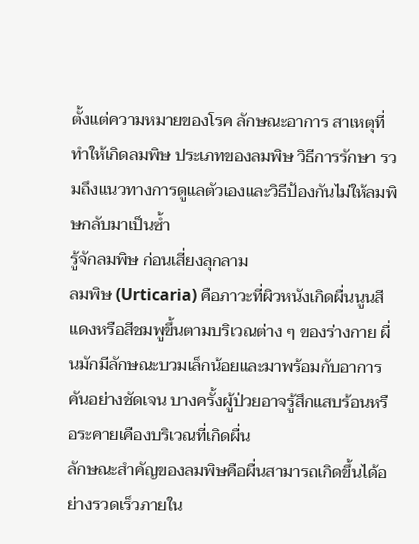ตั้งแต่ความหมายของโรค ลักษณะอาการ สาเหตุที่ทำให้เกิดลมพิษ ประเภทของลมพิษ วิธีการรักษา รวมถึงแนวทางการดูแลตัวเองและวิธีป้องกันไม่ให้ลมพิษกลับมาเป็นซ้ำ
รู้จักลมพิษ ก่อนเสี่ยงลุกลาม
ลมพิษ (Urticaria) คือภาวะที่ผิวหนังเกิดผื่นนูนสีแดงหรือสีชมพูขึ้นตามบริเวณต่าง ๆ ของร่างกาย ผื่นมักมีลักษณะบวมเล็กน้อยและมาพร้อมกับอาการคันอย่างชัดเจน บางครั้งผู้ป่วยอาจรู้สึกแสบร้อนหรือระคายเคืองบริเวณที่เกิดผื่น
ลักษณะสำคัญของลมพิษคือผื่นสามารถเกิดขึ้นได้อย่างรวดเร็วภายใน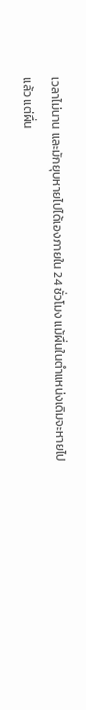เวลาไม่นาน และมักยุบหายไปได้เองภายใน 24 ชั่วโมง แม้ผื่นในตำแหน่งเดิมจะหายไปแล้ว แต่ผื่น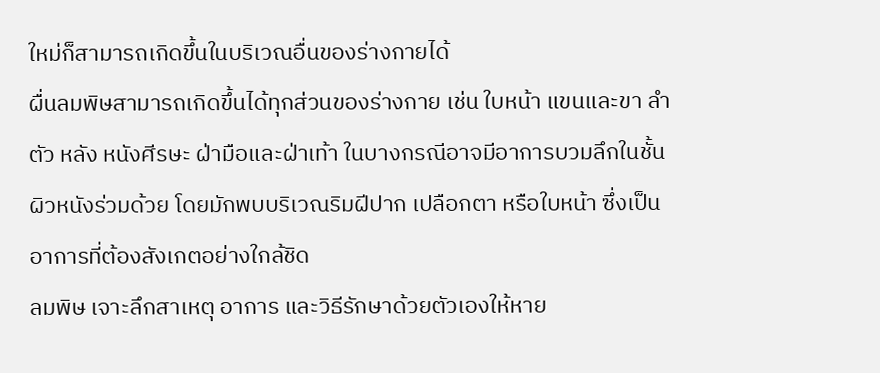ใหม่ก็สามารถเกิดขึ้นในบริเวณอื่นของร่างกายได้
ผื่นลมพิษสามารถเกิดขึ้นได้ทุกส่วนของร่างกาย เช่น ใบหน้า แขนและขา ลำตัว หลัง หนังศีรษะ ฝ่ามือและฝ่าเท้า ในบางกรณีอาจมีอาการบวมลึกในชั้นผิวหนังร่วมด้วย โดยมักพบบริเวณริมฝีปาก เปลือกตา หรือใบหน้า ซึ่งเป็นอาการที่ต้องสังเกตอย่างใกล้ชิด
ลมพิษ เจาะลึกสาเหตุ อาการ และวิธีรักษาด้วยตัวเองให้หาย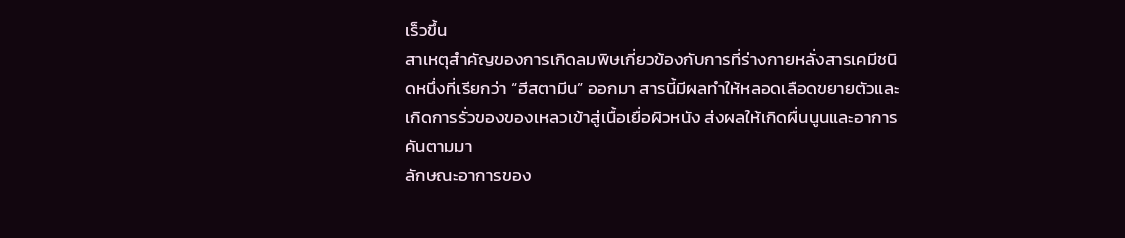เร็วขึ้น
สาเหตุสำคัญของการเกิดลมพิษเกี่ยวข้องกับการที่ร่างกายหลั่งสารเคมีชนิดหนึ่งที่เรียกว่า “ฮีสตามีน” ออกมา สารนี้มีผลทำให้หลอดเลือดขยายตัวและเกิดการรั่วของของเหลวเข้าสู่เนื้อเยื่อผิวหนัง ส่งผลให้เกิดผื่นนูนและอาการคันตามมา
ลักษณะอาการของ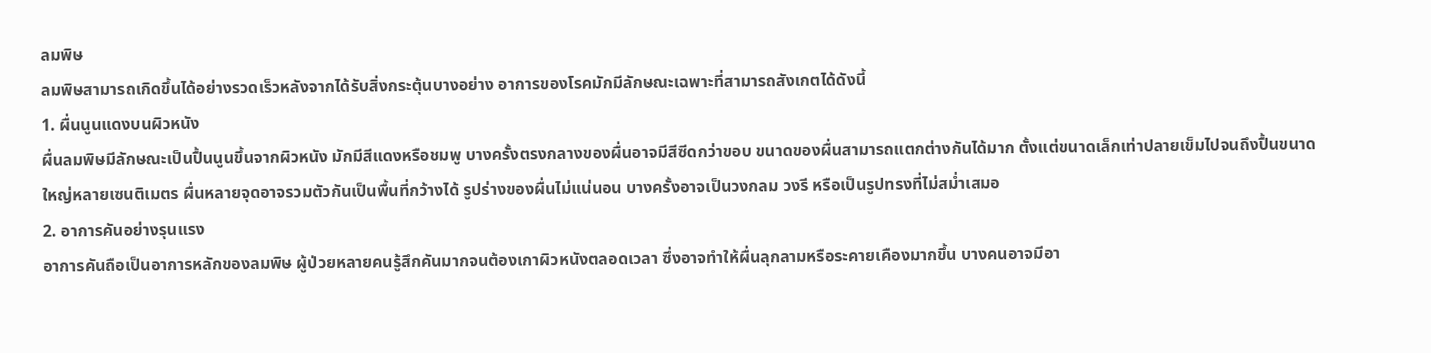ลมพิษ
ลมพิษสามารถเกิดขึ้นได้อย่างรวดเร็วหลังจากได้รับสิ่งกระตุ้นบางอย่าง อาการของโรคมักมีลักษณะเฉพาะที่สามารถสังเกตได้ดังนี้
1. ผื่นนูนแดงบนผิวหนัง
ผื่นลมพิษมีลักษณะเป็นปื้นนูนขึ้นจากผิวหนัง มักมีสีแดงหรือชมพู บางครั้งตรงกลางของผื่นอาจมีสีซีดกว่าขอบ ขนาดของผื่นสามารถแตกต่างกันได้มาก ตั้งแต่ขนาดเล็กเท่าปลายเข็มไปจนถึงปื้นขนาดใหญ่หลายเซนติเมตร ผื่นหลายจุดอาจรวมตัวกันเป็นพื้นที่กว้างได้ รูปร่างของผื่นไม่แน่นอน บางครั้งอาจเป็นวงกลม วงรี หรือเป็นรูปทรงที่ไม่สม่ำเสมอ
2. อาการคันอย่างรุนแรง
อาการคันถือเป็นอาการหลักของลมพิษ ผู้ป่วยหลายคนรู้สึกคันมากจนต้องเกาผิวหนังตลอดเวลา ซึ่งอาจทำให้ผื่นลุกลามหรือระคายเคืองมากขึ้น บางคนอาจมีอา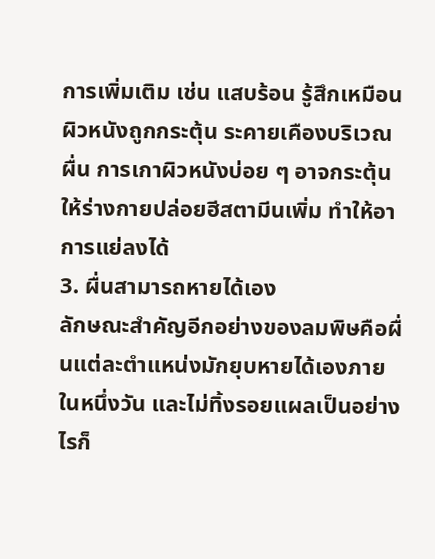การเพิ่มเติม เช่น แสบร้อน รู้สึกเหมือนผิวหนังถูกกระตุ้น ระคายเคืองบริเวณผื่น การเกาผิวหนังบ่อย ๆ อาจกระตุ้นให้ร่างกายปล่อยฮีสตามีนเพิ่ม ทำให้อาการแย่ลงได้
3. ผื่นสามารถหายได้เอง
ลักษณะสำคัญอีกอย่างของลมพิษคือผื่นแต่ละตำแหน่งมักยุบหายได้เองภายในหนึ่งวัน และไม่ทิ้งรอยแผลเป็นอย่างไรก็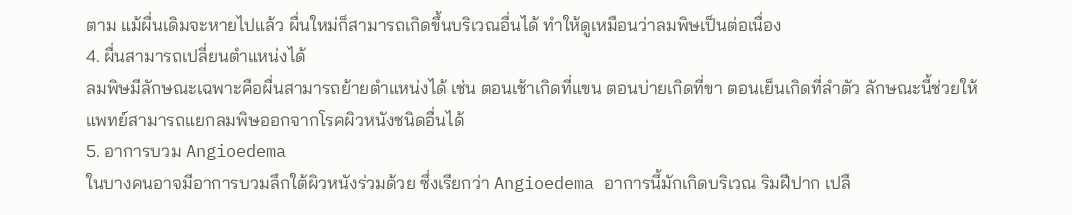ตาม แม้ผื่นเดิมจะหายไปแล้ว ผื่นใหม่ก็สามารถเกิดขึ้นบริเวณอื่นได้ ทำให้ดูเหมือนว่าลมพิษเป็นต่อเนื่อง
4. ผื่นสามารถเปลี่ยนตำแหน่งได้
ลมพิษมีลักษณะเฉพาะคือผื่นสามารถย้ายตำแหน่งได้ เช่น ตอนเช้าเกิดที่แขน ตอนบ่ายเกิดที่ขา ตอนเย็นเกิดที่ลำตัว ลักษณะนี้ช่วยให้แพทย์สามารถแยกลมพิษออกจากโรคผิวหนังชนิดอื่นได้
5. อาการบวม Angioedema
ในบางคนอาจมีอาการบวมลึกใต้ผิวหนังร่วมด้วย ซึ่งเรียกว่า Angioedema อาการนี้มักเกิดบริเวณ ริมฝีปาก เปลื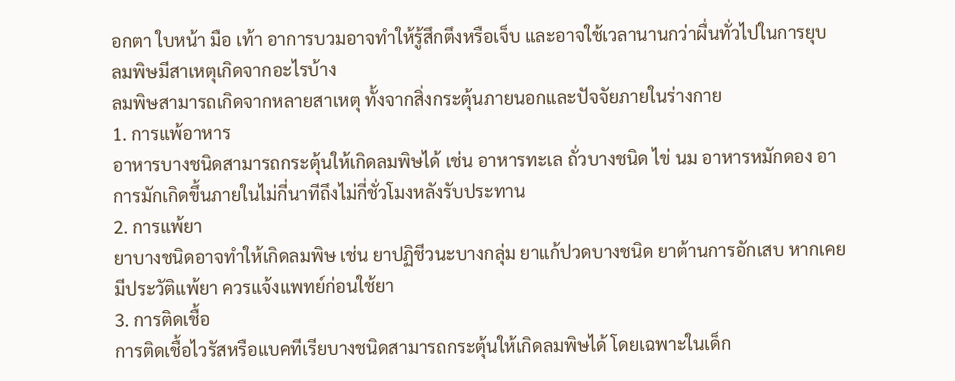อกตา ใบหน้า มือ เท้า อาการบวมอาจทำให้รู้สึกตึงหรือเจ็บ และอาจใช้เวลานานกว่าผื่นทั่วไปในการยุบ
ลมพิษมีสาเหตุเกิดจากอะไรบ้าง
ลมพิษสามารถเกิดจากหลายสาเหตุ ทั้งจากสิ่งกระตุ้นภายนอกและปัจจัยภายในร่างกาย
1. การแพ้อาหาร
อาหารบางชนิดสามารถกระตุ้นให้เกิดลมพิษได้ เช่น อาหารทะเล ถั่วบางชนิด ไข่ นม อาหารหมักดอง อาการมักเกิดขึ้นภายในไม่กี่นาทีถึงไม่กี่ชั่วโมงหลังรับประทาน
2. การแพ้ยา
ยาบางชนิดอาจทำให้เกิดลมพิษ เช่น ยาปฏิชีวนะบางกลุ่ม ยาแก้ปวดบางชนิด ยาต้านการอักเสบ หากเคยมีประวัติแพ้ยา ควรแจ้งแพทย์ก่อนใช้ยา
3. การติดเชื้อ
การติดเชื้อไวรัสหรือแบคทีเรียบางชนิดสามารถกระตุ้นให้เกิดลมพิษได้ โดยเฉพาะในเด็ก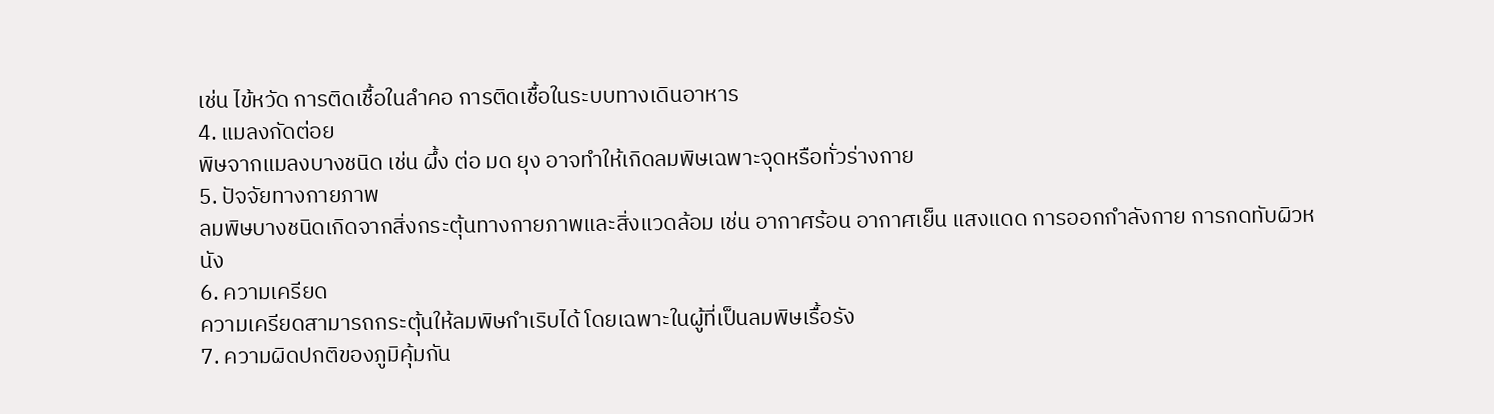เช่น ไข้หวัด การติดเชื้อในลำคอ การติดเชื้อในระบบทางเดินอาหาร
4. แมลงกัดต่อย
พิษจากแมลงบางชนิด เช่น ผึ้ง ต่อ มด ยุง อาจทำให้เกิดลมพิษเฉพาะจุดหรือทั่วร่างกาย
5. ปัจจัยทางกายภาพ
ลมพิษบางชนิดเกิดจากสิ่งกระตุ้นทางกายภาพและสิ่งแวดล้อม เช่น อากาศร้อน อากาศเย็น แสงแดด การออกกำลังกาย การกดทับผิวหนัง
6. ความเครียด
ความเครียดสามารถกระตุ้นให้ลมพิษกำเริบได้ โดยเฉพาะในผู้ที่เป็นลมพิษเรื้อรัง
7. ความผิดปกติของภูมิคุ้มกัน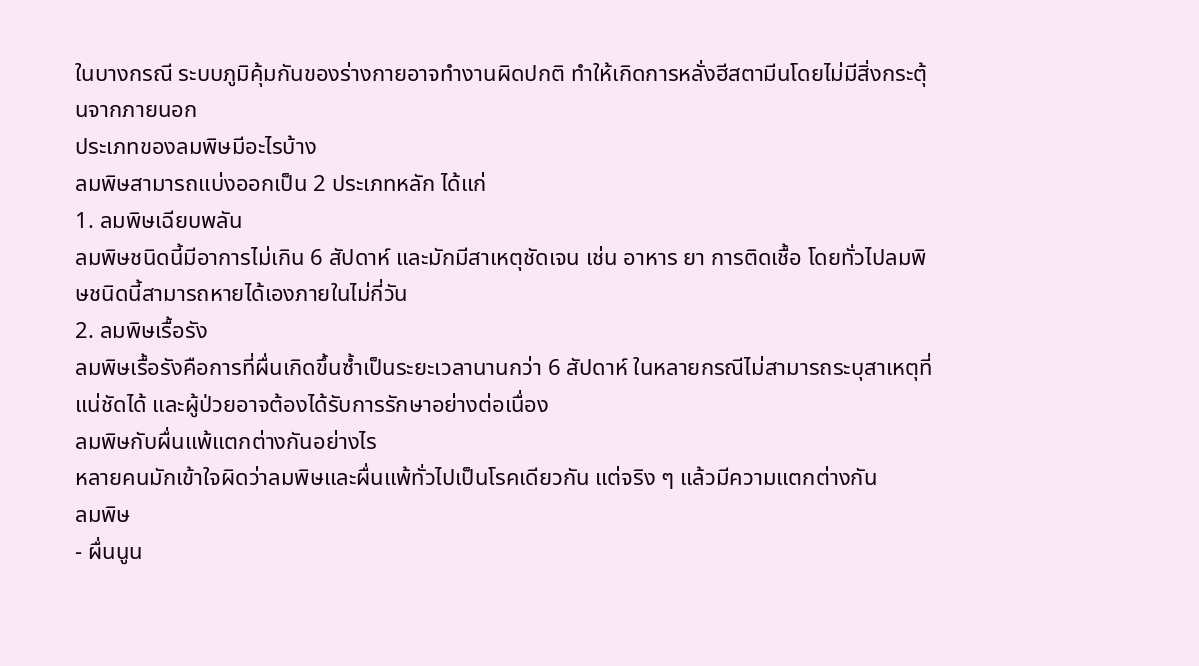ในบางกรณี ระบบภูมิคุ้มกันของร่างกายอาจทำงานผิดปกติ ทำให้เกิดการหลั่งฮีสตามีนโดยไม่มีสิ่งกระตุ้นจากภายนอก
ประเภทของลมพิษมีอะไรบ้าง
ลมพิษสามารถแบ่งออกเป็น 2 ประเภทหลัก ได้แก่
1. ลมพิษเฉียบพลัน
ลมพิษชนิดนี้มีอาการไม่เกิน 6 สัปดาห์ และมักมีสาเหตุชัดเจน เช่น อาหาร ยา การติดเชื้อ โดยทั่วไปลมพิษชนิดนี้สามารถหายได้เองภายในไม่กี่วัน
2. ลมพิษเรื้อรัง
ลมพิษเรื้อรังคือการที่ผื่นเกิดขึ้นซ้ำเป็นระยะเวลานานกว่า 6 สัปดาห์ ในหลายกรณีไม่สามารถระบุสาเหตุที่แน่ชัดได้ และผู้ป่วยอาจต้องได้รับการรักษาอย่างต่อเนื่อง
ลมพิษกับผื่นแพ้แตกต่างกันอย่างไร
หลายคนมักเข้าใจผิดว่าลมพิษและผื่นแพ้ทั่วไปเป็นโรคเดียวกัน แต่จริง ๆ แล้วมีความแตกต่างกัน
ลมพิษ
- ผื่นนูน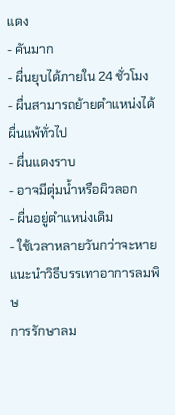แดง
- คันมาก
- ผื่นยุบได้ภายใน 24 ชั่วโมง
- ผื่นสามารถย้ายตำแหน่งได้
ผื่นแพ้ทั่วไป
- ผื่นแดงราบ
- อาจมีตุ่มน้ำหรือผิวลอก
- ผื่นอยู่ตำแหน่งเดิม
- ใช้เวลาหลายวันกว่าจะหาย
แนะนำวิธีบรรเทาอาการลมพิษ
การรักษาลม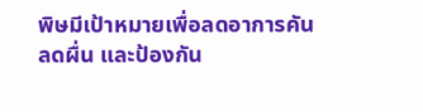พิษมีเป้าหมายเพื่อลดอาการคัน ลดผื่น และป้องกัน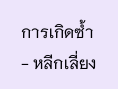การเกิดซ้ำ
- หลีกเลี่ยง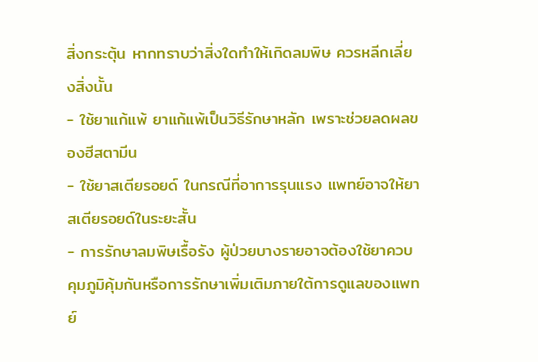สิ่งกระตุ้น หากทราบว่าสิ่งใดทำให้เกิดลมพิษ ควรหลีกเลี่ยงสิ่งนั้น
- ใช้ยาแก้แพ้ ยาแก้แพ้เป็นวิธีรักษาหลัก เพราะช่วยลดผลของฮีสตามีน
- ใช้ยาสเตียรอยด์ ในกรณีที่อาการรุนแรง แพทย์อาจให้ยาสเตียรอยด์ในระยะสั้น
- การรักษาลมพิษเรื้อรัง ผู้ป่วยบางรายอาจต้องใช้ยาควบคุมภูมิคุ้มกันหรือการรักษาเพิ่มเติมภายใต้การดูแลของแพทย์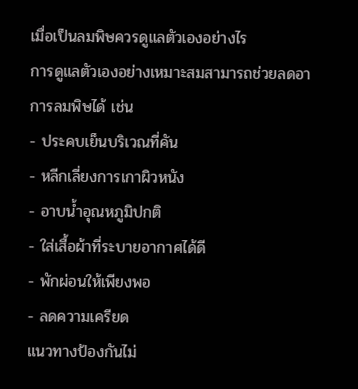เมื่อเป็นลมพิษควรดูแลตัวเองอย่างไร
การดูแลตัวเองอย่างเหมาะสมสามารถช่วยลดอาการลมพิษได้ เช่น
- ประคบเย็นบริเวณที่คัน
- หลีกเลี่ยงการเกาผิวหนัง
- อาบน้ำอุณหภูมิปกติ
- ใส่เสื้อผ้าที่ระบายอากาศได้ดี
- พักผ่อนให้เพียงพอ
- ลดความเครียด
แนวทางป้องกันไม่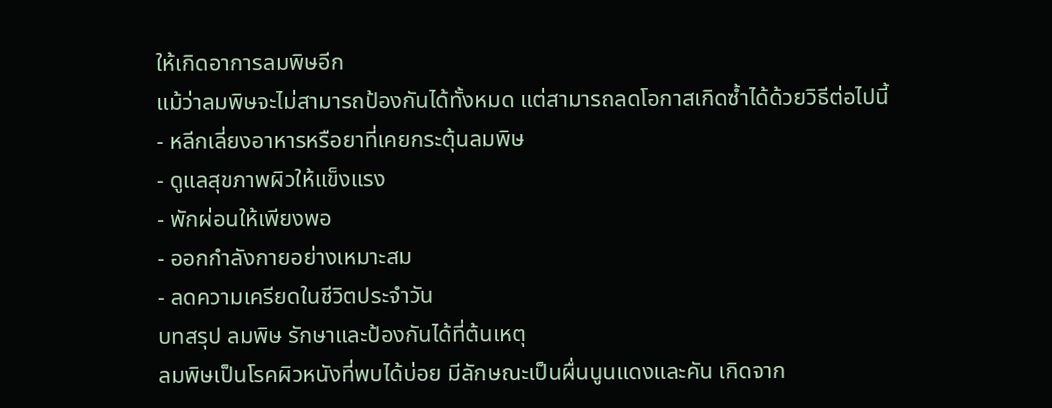ให้เกิดอาการลมพิษอีก
แม้ว่าลมพิษจะไม่สามารถป้องกันได้ทั้งหมด แต่สามารถลดโอกาสเกิดซ้ำได้ด้วยวิธีต่อไปนี้
- หลีกเลี่ยงอาหารหรือยาที่เคยกระตุ้นลมพิษ
- ดูแลสุขภาพผิวให้แข็งแรง
- พักผ่อนให้เพียงพอ
- ออกกำลังกายอย่างเหมาะสม
- ลดความเครียดในชีวิตประจำวัน
บทสรุป ลมพิษ รักษาและป้องกันได้ที่ต้นเหตุ
ลมพิษเป็นโรคผิวหนังที่พบได้บ่อย มีลักษณะเป็นผื่นนูนแดงและคัน เกิดจาก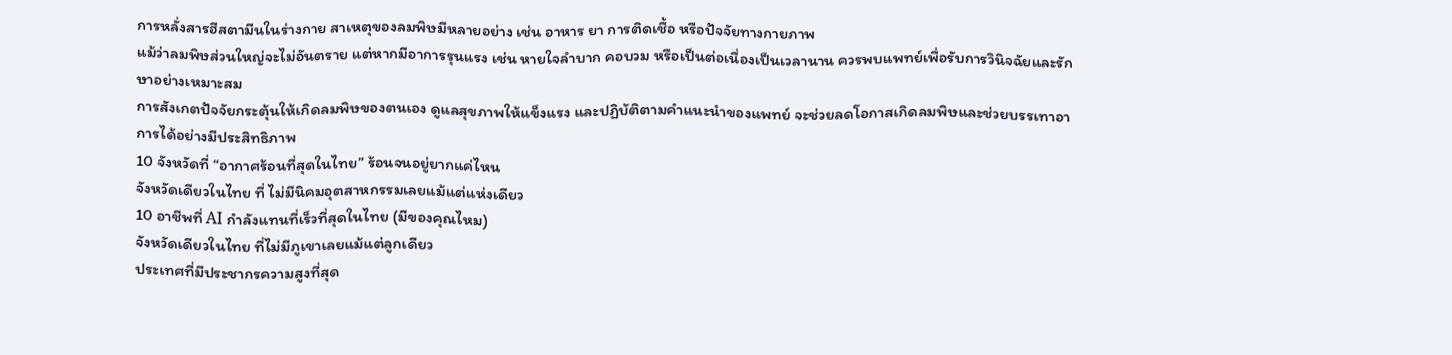การหลั่งสารฮีสตามีนในร่างกาย สาเหตุของลมพิษมีหลายอย่าง เช่น อาหาร ยา การติดเชื้อ หรือปัจจัยทางกายภาพ
แม้ว่าลมพิษส่วนใหญ่จะไม่อันตราย แต่หากมีอาการรุนแรง เช่น หายใจลำบาก คอบวม หรือเป็นต่อเนื่องเป็นเวลานาน ควรพบแพทย์เพื่อรับการวินิจฉัยและรักษาอย่างเหมาะสม
การสังเกตปัจจัยกระตุ้นให้เกิดลมพิษของตนเอง ดูแลสุขภาพให้แข็งแรง และปฏิบัติตามคำแนะนำของแพทย์ จะช่วยลดโอกาสเกิดลมพิษและช่วยบรรเทาอาการได้อย่างมีประสิทธิภาพ
10 จังหวัดที่ “อากาศร้อนที่สุดในไทย” ร้อนจนอยู่ยากแค่ไหน
จังหวัดเดียวในไทย ที่ ไม่มีนิคมอุตสาหกรรมเลยแม้แต่แห่งเดียว
10 อาชีพที่ AI กำลังแทนที่เร็วที่สุดในไทย (มีของคุณไหม)
จังหวัดเดียวในไทย ที่ไม่มีภูเขาเลยแม้แต่ลูกเดียว
ประเทศที่มีประชากรความสูงที่สุด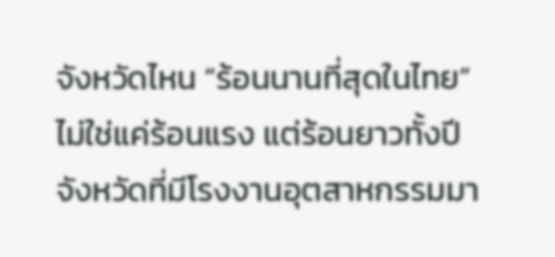จังหวัดไหน “ร้อนนานที่สุดในไทย” ไม่ใช่แค่ร้อนแรง แต่ร้อนยาวทั้งปี
จังหวัดที่มีโรงงานอุตสาหกรรมมา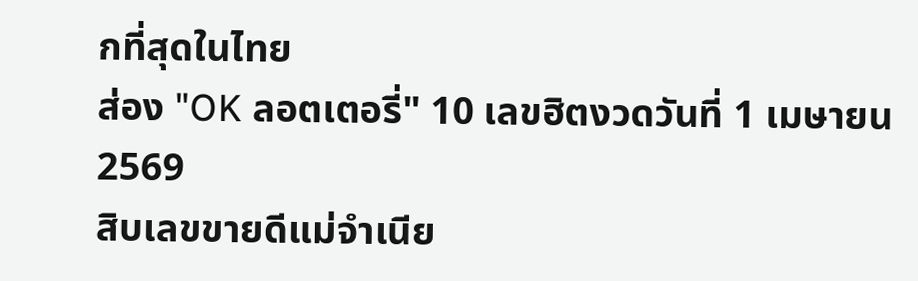กที่สุดในไทย
ส่อง "OK ลอตเตอรี่" 10 เลขฮิตงวดวันที่ 1 เมษายน 2569
สิบเลขขายดีแม่จำเนีย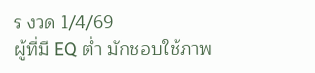ร งวด 1/4/69
ผู้ที่มี EQ ต่ำ มักชอบใช้ภาพ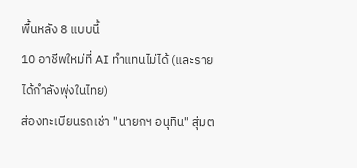พื้นหลัง 8 แบบนี้
10 อาชีพใหม่ที่ AI ทำแทนไม่ได้ (และรายได้กำลังพุ่งในไทย)
ส่องทะเบียนรถเช่า "นายกฯ อนุทิน" สุ่มต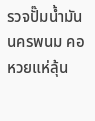รวจปั๊มน้ำมันนครพนม คอหวยแห่ลุ้น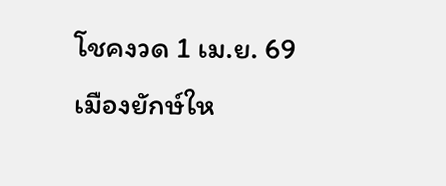โชคงวด 1 เม.ย. 69
เมืองยักษ์ให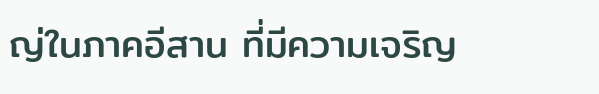ญ่ในภาคอีสาน ที่มีความเจริญ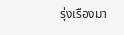รุ่งเรืองมา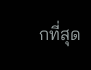กที่สุด